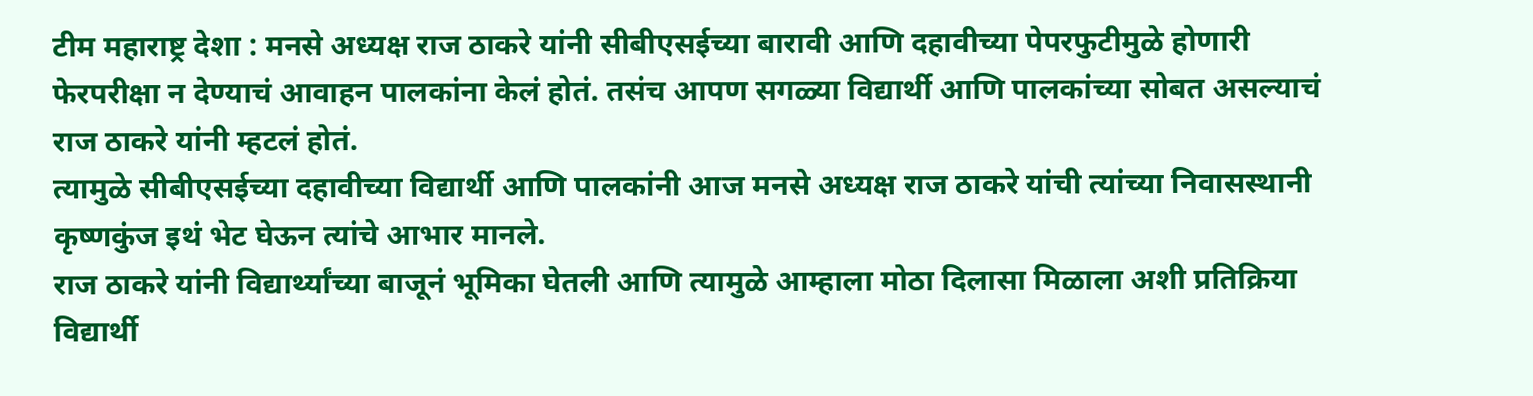टीम महाराष्ट्र देशा : मनसे अध्यक्ष राज ठाकरे यांनी सीबीएसईच्या बारावी आणि दहावीच्या पेपरफुटीमुळे होणारी फेरपरीक्षा न देण्याचं आवाहन पालकांना केलं होतं. तसंच आपण सगळ्या विद्यार्थी आणि पालकांच्या सोबत असल्याचं राज ठाकरे यांनी म्हटलं होतं.
त्यामुळे सीबीएसईच्या दहावीच्या विद्यार्थी आणि पालकांनी आज मनसे अध्यक्ष राज ठाकरे यांची त्यांच्या निवासस्थानी कृष्णकुंज इथं भेट घेऊन त्यांचे आभार मानले.
राज ठाकरे यांनी विद्यार्थ्यांच्या बाजूनं भूमिका घेतली आणि त्यामुळे आम्हाला मोठा दिलासा मिळाला अशी प्रतिक्रिया विद्यार्थी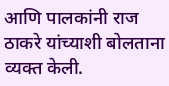आणि पालकांनी राज ठाकरे यांच्याशी बोलताना व्यक्त केली.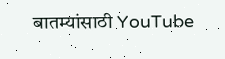बातम्यांसाठी YouTube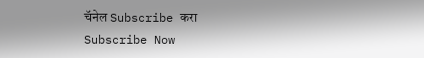चॅनेल Subscribe करा
Subscribe Now